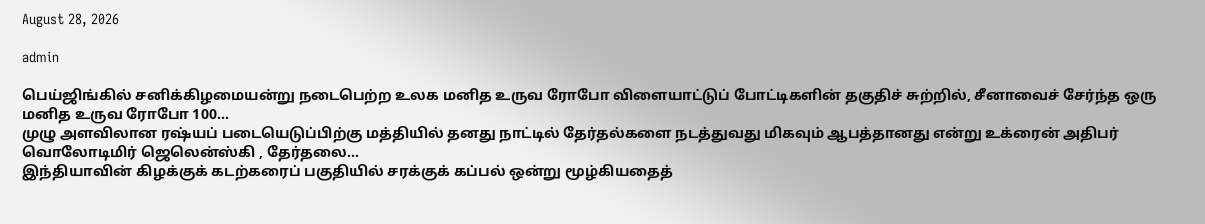August 28, 2026

admin

பெய்ஜிங்கில் சனிக்கிழமையன்று நடைபெற்ற உலக மனித உருவ ரோபோ விளையாட்டுப் போட்டிகளின் தகுதிச் சுற்றில், சீனாவைச் சேர்ந்த ஒரு மனித உருவ ரோபோ 100...
முழு அளவிலான ரஷ்யப் படையெடுப்பிற்கு மத்தியில் தனது நாட்டில் தேர்தல்களை நடத்துவது மிகவும் ஆபத்தானது என்று உக்ரைன் அதிபர் வொலோடிமிர் ஜெலென்ஸ்கி , தேர்தலை...
இந்தியாவின் கிழக்குக் கடற்கரைப் பகுதியில் சரக்குக் கப்பல் ஒன்று மூழ்கியதைத்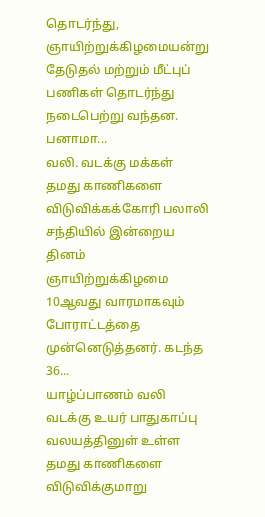தொடர்ந்து, ஞாயிற்றுக்கிழமையன்று தேடுதல் மற்றும் மீட்புப் பணிகள் தொடர்ந்து நடைபெற்று வந்தன. பனாமா...
வலி. வடக்கு மக்கள் தமது காணிகளை விடுவிக்கக்கோரி பலாலி சந்தியில் இன்றைய தினம் ஞாயிற்றுக்கிழமை  10ஆவது வாரமாகவும் போராட்டத்தை முன்னெடுத்தனர். கடந்த 36...
யாழ்ப்பாணம் வலி வடக்கு உயர் பாதுகாப்பு வலயத்தினுள் உள்ள தமது காணிகளை விடுவிக்குமாறு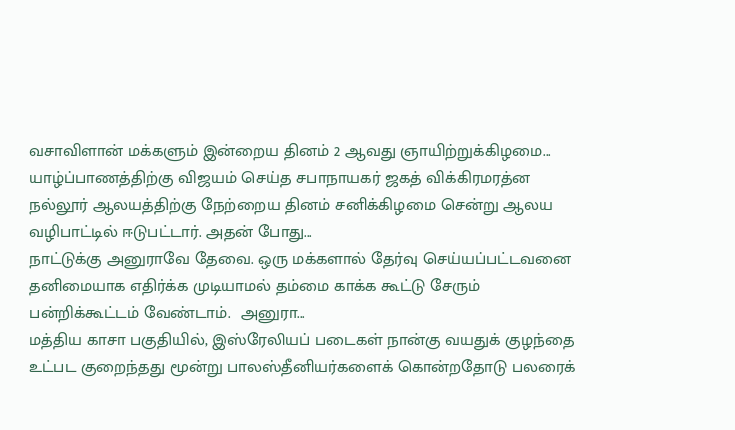வசாவிளான் மக்களும் இன்றைய தினம் 2 ஆவது ஞாயிற்றுக்கிழமை...
யாழ்ப்பாணத்திற்கு விஜயம் செய்த சபாநாயகர் ஜகத் விக்கிரமரத்ன நல்லூர் ஆலயத்திற்கு நேற்றைய தினம் சனிக்கிழமை சென்று ஆலய வழிபாட்டில் ஈடுபட்டார். அதன் போது...
நாட்டுக்கு அனுராவே தேவை. ஒரு மக்களால் தேர்வு செய்யப்பட்டவனை தனிமையாக எதிர்க்க முடியாமல் தம்மை காக்க கூட்டு சேரும் பன்றிக்கூட்டம் வேண்டாம்.  அனுரா...
மத்திய காசா பகுதியில், இஸ்ரேலியப் படைகள் நான்கு வயதுக் குழந்தை உட்பட குறைந்தது மூன்று பாலஸ்தீனியர்களைக் கொன்றதோடு பலரைக்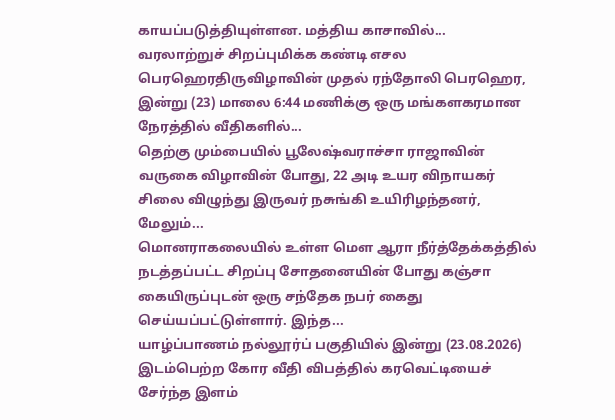காயப்படுத்தியுள்ளன. மத்திய காசாவில்...
வரலாற்றுச் சிறப்புமிக்க கண்டி எசல பெரஹெரதிருவிழாவின் முதல் ரந்தோலி பெரஹெர, இன்று (23) மாலை 6:44 மணிக்கு ஒரு மங்களகரமான நேரத்தில் வீதிகளில்...
தெற்கு மும்பையில் பூலேஷ்வராச்சா ராஜாவின் வருகை விழாவின் போது, 22 அடி உயர விநாயகர் சிலை விழுந்து இருவர் நசுங்கி உயிரிழந்தனர், மேலும்...
மொனராகலையில் உள்ள மௌ ஆரா நீர்த்தேக்கத்தில் நடத்தப்பட்ட சிறப்பு சோதனையின் போது கஞ்சா கையிருப்புடன் ஒரு சந்தேக நபர் கைது செய்யப்பட்டுள்ளார். இந்த...
யாழ்ப்பாணம் நல்லூர்ப் பகுதியில் இன்று (23.08.2026) இடம்பெற்ற கோர வீதி விபத்தில் கரவெட்டியைச் சேர்ந்த இளம்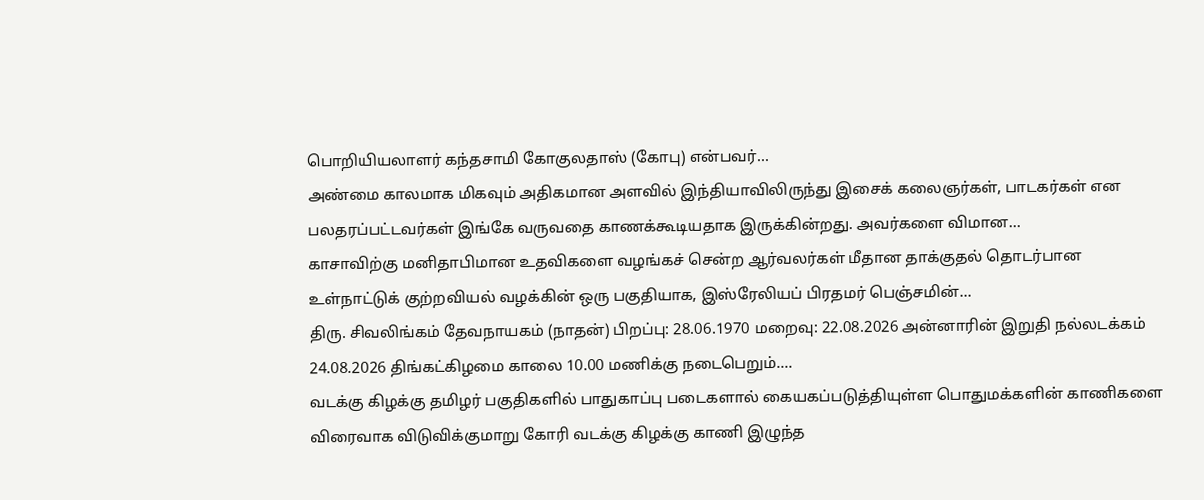பொறியியலாளர் கந்தசாமி கோகுலதாஸ் (கோபு) என்பவர்...
அண்மை காலமாக மிகவும் அதிகமான அளவில் இந்தியாவிலிருந்து இசைக் கலைஞர்கள், பாடகர்கள் என பலதரப்பட்டவர்கள் இங்கே வருவதை காணக்கூடியதாக இருக்கின்றது. அவர்களை விமான...
காசாவிற்கு மனிதாபிமான உதவிகளை வழங்கச் சென்ற ஆர்வலர்கள் மீதான தாக்குதல் தொடர்பான உள்நாட்டுக் குற்றவியல் வழக்கின் ஒரு பகுதியாக, இஸ்ரேலியப் பிரதமர் பெஞ்சமின்...
திரு. சிவலிங்கம் தேவநாயகம் (நாதன்) பிறப்பு: 28.06.1970 மறைவு: 22.08.2026 அன்னாரின் இறுதி நல்லடக்கம் 24.08.2026 திங்கட்கிழமை காலை 10.00 மணிக்கு நடைபெறும்....
வடக்கு கிழக்கு தமிழர் பகுதிகளில் பாதுகாப்பு படைகளால் கையகப்படுத்தியுள்ள பொதுமக்களின் காணிகளை விரைவாக விடுவிக்குமாறு கோரி வடக்கு கிழக்கு காணி இழுந்த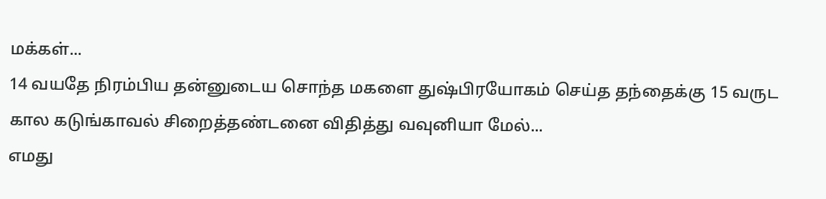மக்கள்...
14 வயதே நிரம்பிய தன்னுடைய சொந்த மகளை துஷ்பிரயோகம் செய்த தந்தைக்கு 15 வருட கால கடுங்காவல் சிறைத்தண்டனை விதித்து வவுனியா மேல்...
எமது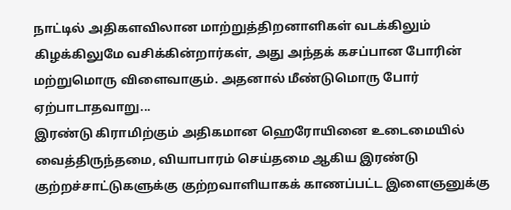நாட்டில் அதிகளவிலான மாற்றுத்திறனாளிகள் வடக்கிலும் கிழக்கிலுமே வசிக்கின்றார்கள், அது அந்தக் கசப்பான போரின் மற்றுமொரு விளைவாகும். அதனால் மீண்டுமொரு போர் ஏற்பாடாதவாறு...
இரண்டு கிராமிற்கும் அதிகமான ஹெரோயினை உடைமையில் வைத்திருந்தமை, வியாபாரம் செய்தமை ஆகிய இரண்டு குற்றச்சாட்டுகளுக்கு குற்றவாளியாகக் காணப்பட்ட இளைஞனுக்கு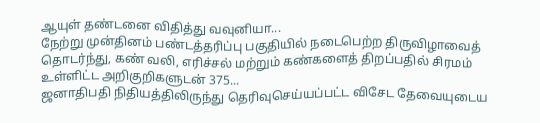ஆயுள் தண்டனை விதித்து வவுனியா...
நேற்று முன்தினம் பண்டத்தரிப்பு பகுதியில் நடைபெற்ற திருவிழாவைத் தொடர்ந்து, கண் வலி, எரிச்சல் மற்றும் கண்களைத் திறப்பதில் சிரமம் உள்ளிட்ட அறிகுறிகளுடன் 375...
ஜனாதிபதி நிதியத்திலிருந்து தெரிவுசெய்யப்பட்ட விசேட தேவையுடைய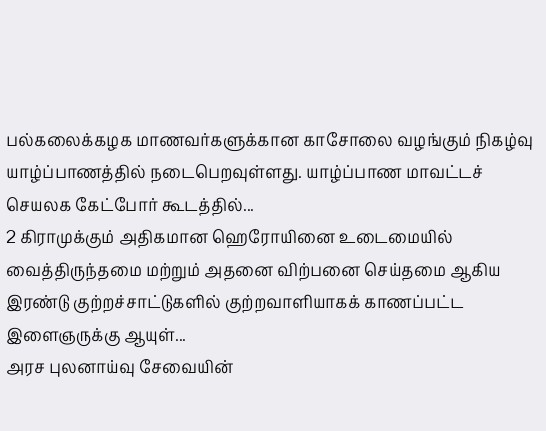பல்கலைக்கழக மாணவர்களுக்கான காசோலை வழங்கும் நிகழ்வு யாழ்ப்பாணத்தில் நடைபெறவுள்ளது. யாழ்ப்பாண மாவட்டச் செயலக கேட்போர் கூடத்தில்...
2 கிராமுக்கும் அதிகமான ஹெரோயினை உடைமையில் வைத்திருந்தமை மற்றும் அதனை விற்பனை செய்தமை ஆகிய இரண்டு குற்றச்சாட்டுகளில் குற்றவாளியாகக் காணப்பட்ட இளைஞருக்கு ஆயுள்...
அரச புலனாய்வு சேவையின்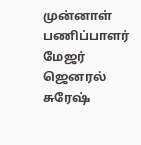முன்னாள் பணிப்பாளர் மேஜர் ஜெனரல் சுரேஷ்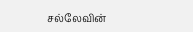சல்லேவின்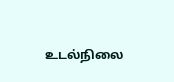உடல்நிலை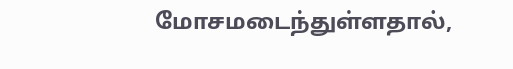மோசமடைந்துள்ளதால்,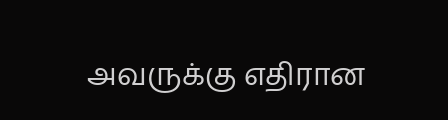அவருக்கு எதிரான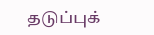தடுப்புக்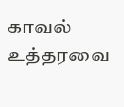காவல் உத்தரவை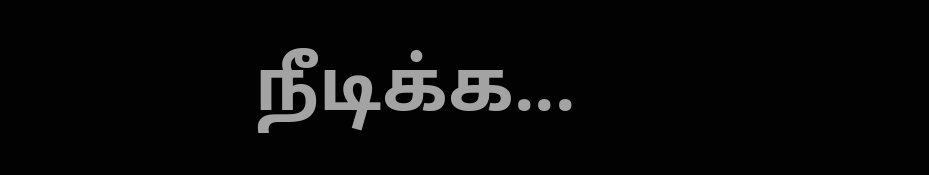நீடிக்க...